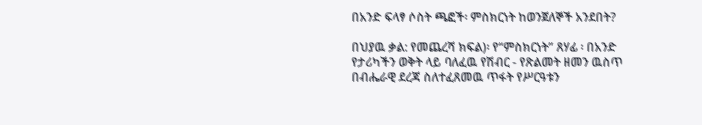በአንድ ፍላፃ ሶስት ጫፎች፡ ምስክርነት ከወንጀለኞች አንደበት?

በህያዉ ቃል: የመጨረሻ ክፍል)፡ የ“ምስክርነት” ጸሃፊ ፡ በአንድ የታሪካችን ወቅት ላይ ባለፈዉ የሽብር - የጽልመት ዘመን ዉስጥ በብሔራዊ ደረጃ ስለተፈጸመዉ ጥፋት የሥርዓቱን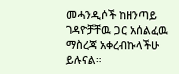መሓንዲሶች ከዘንጣይ ገዳዮቻቸዉ ጋር አሰልፈዉ ማስረጃ አቀረብኩላችሁ ይሉናል።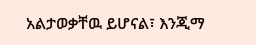አልታወቃቸዉ ይሆናል፣ እንጂማ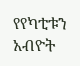የየካቲቱን አብዮት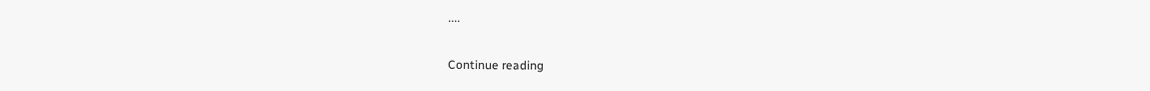....

Continue reading